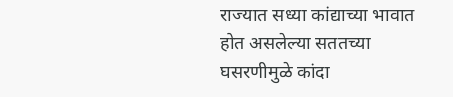राज्यात सध्या कांद्याच्या भावात होत असलेल्या सततच्या घसरणीमुळे कांदा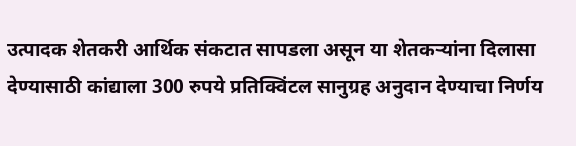उत्पादक शेतकरी आर्थिक संकटात सापडला असून या शेतकऱ्यांना दिलासा देण्यासाठी कांद्याला 300 रुपये प्रतिक्विंटल सानुग्रह अनुदान देण्याचा निर्णय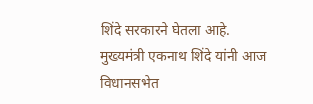शिंदे सरकारने घेतला आहे. मुख्यमंत्री एकनाथ शिंदे यांनी आज विधानसभेत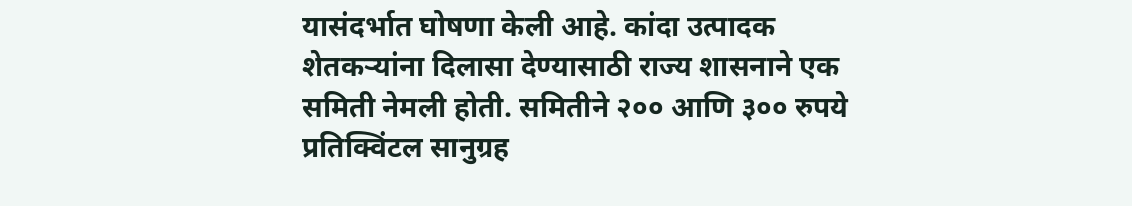यासंदर्भात घोषणा केली आहे. कांदा उत्पादक शेतकऱ्यांना दिलासा देण्यासाठी राज्य शासनाने एक समिती नेमली होती. समितीने २०० आणि ३०० रुपये प्रतिक्विंटल सानुग्रह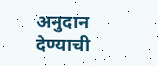अनुदान देण्याची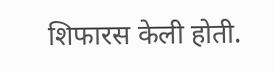शिफारस केली होती.